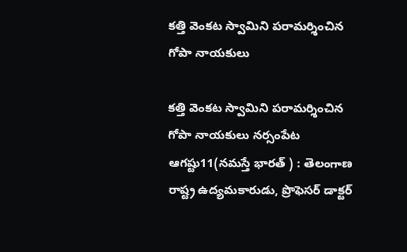కత్తి వెంకట స్వామిని పరామర్శించిన గోపా నాయకులు

కత్తి వెంకట స్వామిని పరామర్శించిన గోపా నాయకులు నర్సంపేట ఆగష్టు11(నమస్తే భారత్ ) : తెలంగాణ రాష్ట్ర ఉద్యమకారుడు, ప్రొఫెసర్ డాక్టర్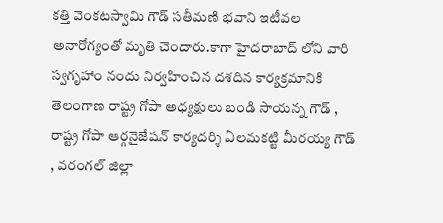కత్తి వెంకటస్వామి గౌడ్ సతీమణి భవాని ఇటీవల అనారోగ్యంతో మృతి చెందారు.కాగా హైదరాబాద్ లోని వారి స్వగృహాం నందు నిర్వహించిన దశదిన కార్యక్రమానికి తెలంగాణ రాష్ట్ర గోపా అధ్యక్షులు బండి సాయన్న గౌడ్ , రాష్ట్ర గోపా ఆర్గనైజేషన్ కార్యదర్శి ఏలమకట్టి మీరయ్య గౌడ్ , వరంగల్ జిల్లా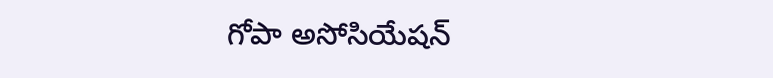గోపా అసోసియేషన్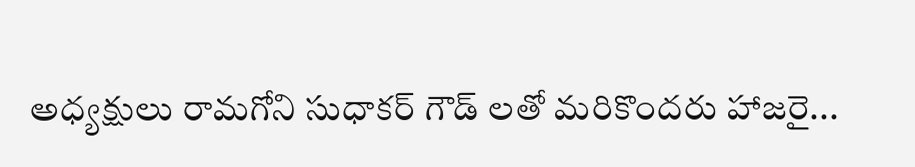అధ్యక్షులు రామగోని సుధాకర్ గౌడ్ లతో మరికొందరు హాజరై...